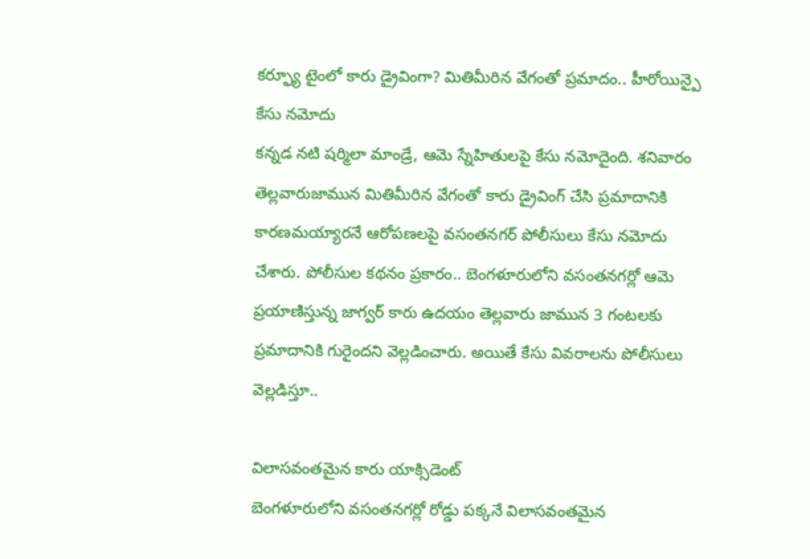కర్ఫ్యూ టైంలో కారు డ్రైవింగా? మితిమీరిన వేగంతో ప్రమాదం.. హీరోయిన్పై కేసు నమోదు
కన్నడ నటి షర్మిలా మాండ్రే, ఆమె స్నేహితులపై కేసు నమోదైంది. శనివారం తెల్లవారుజామున మితిమీరిన వేగంతో కారు డ్రైవింగ్ చేసి ప్రమాదానికి కారణమయ్యారనే ఆరోపణలపై వసంతనగర్ పోలీసులు కేసు నమోదు చేశారు. పోలీసుల కథనం ప్రకారం.. బెంగళూరులోని వసంతనగర్లో ఆమె ప్రయాణిస్తున్న జాగ్వర్ కారు ఉదయం తెల్లవారు జామున 3 గంటలకు ప్రమాదానికి గురైందని వెల్లడించారు. అయితే కేసు వివరాలను పోలీసులు వెల్లడిస్తూ..

విలాసవంతమైన కారు యాక్సిడెంట్
బెంగళూరులోని వసంతనగర్లో రోడ్డు పక్కనే విలాసవంతమైన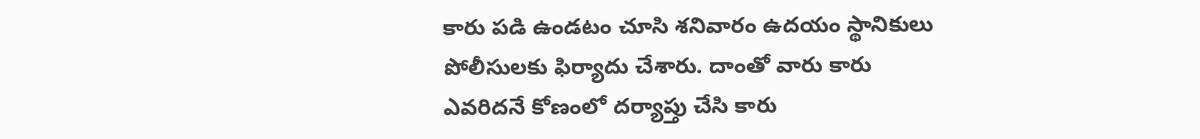కారు పడి ఉండటం చూసి శనివారం ఉదయం స్థానికులు పోలీసులకు ఫిర్యాదు చేశారు. దాంతో వారు కారు ఎవరిదనే కోణంలో దర్యాప్తు చేసి కారు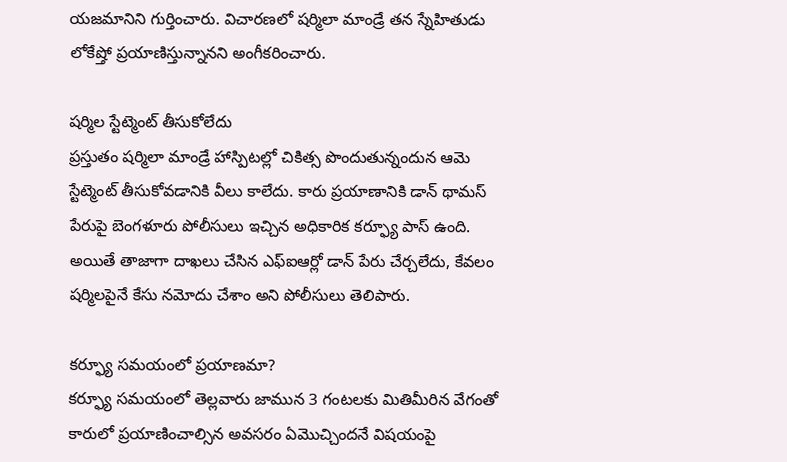యజమానిని గుర్తించారు. విచారణలో షర్మిలా మాండ్రే తన స్నేహితుడు లోకేష్తో ప్రయాణిస్తున్నానని అంగీకరించారు.

షర్మిల స్టేట్మెంట్ తీసుకోలేదు
ప్రస్తుతం షర్మిలా మాండ్రే హాస్పిటల్లో చికిత్స పొందుతున్నందున ఆమె స్టేట్మెంట్ తీసుకోవడానికి వీలు కాలేదు. కారు ప్రయాణానికి డాన్ థామస్ పేరుపై బెంగళూరు పోలీసులు ఇచ్చిన అధికారిక కర్ఫ్యూ పాస్ ఉంది. అయితే తాజాగా దాఖలు చేసిన ఎఫ్ఐఆర్లో డాన్ పేరు చేర్చలేదు, కేవలం షర్మిలపైనే కేసు నమోదు చేశాం అని పోలీసులు తెలిపారు.

కర్ఫ్యూ సమయంలో ప్రయాణమా?
కర్ఫ్యూ సమయంలో తెల్లవారు జామున 3 గంటలకు మితిమీరిన వేగంతో కారులో ప్రయాణించాల్సిన అవసరం ఏమొచ్చిందనే విషయంపై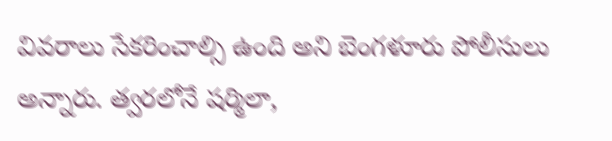వివరాలు సేకరించాల్సి ఉంది అని బెంగళూరు పోలీసులు అన్నారు. త్వరలోనే షర్మిలా,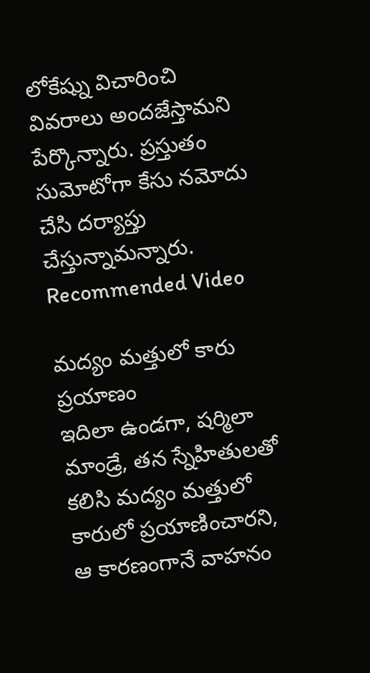లోకేష్ను విచారించి వివరాలు అందజేస్తామని పేర్కొన్నారు. ప్రస్తుతం సుమోటోగా కేసు నమోదు చేసి దర్యాప్తు చేస్తున్నామన్నారు.
Recommended Video

మద్యం మత్తులో కారు ప్రయాణం
ఇదిలా ఉండగా, షర్మిలా మాండ్రే, తన స్నేహితులతో కలిసి మద్యం మత్తులో కారులో ప్రయాణించారని, ఆ కారణంగానే వాహనం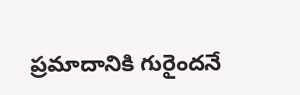ప్రమాదానికి గురైందనే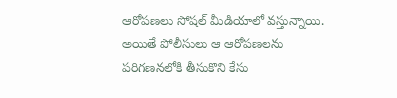ఆరోపణలు సోషల్ మీడియాలో వస్తున్నాయి. అయితే పోలీసులు ఆ ఆరోపణలను పరిగణనలోకి తీసుకొని కేసు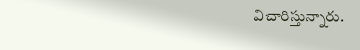విచారిస్తున్నారు.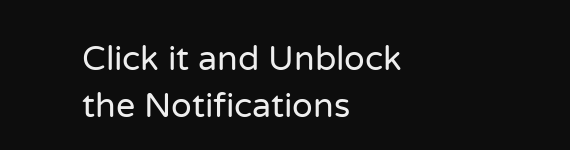Click it and Unblock the Notifications